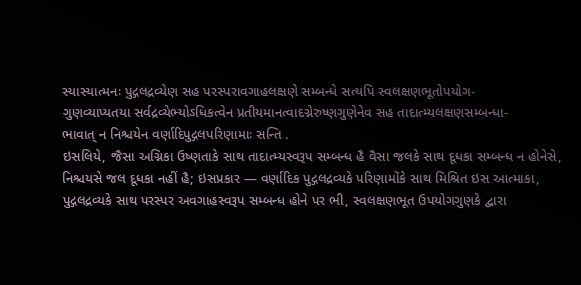સ્યાસ્યાત્મનઃ પુદ્ગલદ્રવ્યેણ સહ પરસ્પરાવગાહલક્ષણે સમ્બન્ધે સત્યપિ સ્વલક્ષણભૂતોપયોગ-
ગુણવ્યાપ્યતયા સર્વદ્રવ્યેભ્યોઽધિકત્વેન પ્રતીયમાનત્વાદગ્નેરુષ્ણગુણેનેવ સહ તાદાત્મ્યલક્ષણસમ્બન્ધા-
ભાવાત્ ન નિશ્ચયેન વર્ણાદિપુદ્ગલપરિણામાઃ સન્તિ .
ઇસલિયે, જૈસા અગ્નિકા ઉષ્ણતાકે સાથ તાદાત્મ્યસ્વરૂપ સમ્બન્ધ હૈ વૈસા જલકે સાથ દૂધકા સમ્બન્ધ ન હોનેસે, નિશ્ચયસે જલ દૂધકા નહીં હૈ; ઇસપ્રકાર — વર્ણાદિક પુદ્ગલદ્રવ્યકે પરિણામોંકે સાથ મિશ્રિત ઇસ આત્માકા, પુદ્ગલદ્રવ્યકે સાથ પરસ્પર અવગાહસ્વરૂપ સમ્બન્ધ હોને પર ભી, સ્વલક્ષણભૂત ઉપયોગગુણકે દ્વારા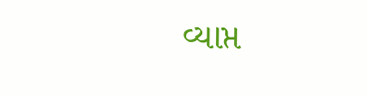વ્યાપ્ત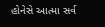હોનેસે આત્મા સર્વ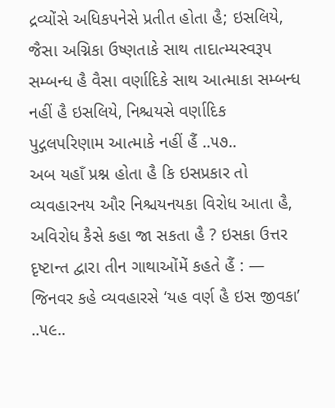દ્રવ્યોંસે અધિકપનેસે પ્રતીત હોતા હૈ; ઇસલિયે, જૈસા અગ્નિકા ઉષ્ણતાકે સાથ તાદાત્મ્યસ્વરૂપ સમ્બન્ધ હૈ વૈસા વર્ણાદિકે સાથ આત્માકા સમ્બન્ધ નહીં હૈ ઇસલિયે, નિશ્ચયસે વર્ણાદિક પુદ્ગલપરિણામ આત્માકે નહીં હૈં ..૫૭..
અબ યહાઁ પ્રશ્ન હોતા હૈ કિ ઇસપ્રકાર તો વ્યવહારનય ઔર નિશ્ચયનયકા વિરોધ આતા હૈ, અવિરોધ કૈસે કહા જા સકતા હૈ ? ઇસકા ઉત્તર દૃષ્ટાન્ત દ્વારા તીન ગાથાઓંમેં કહતે હૈં : —
જિનવર કહે વ્યવહારસે ‘યહ વર્ણ હૈ ઇસ જીવકા’ ..૫૯..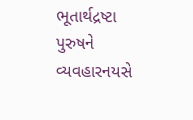ભૂતાર્થદ્રષ્ટા પુરુષને વ્યવહારનયસે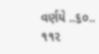વર્ણયે ..૬૦..
૧૧૨